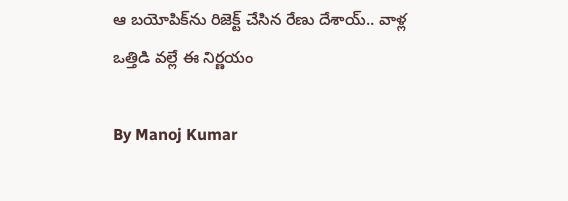ఆ బయోపిక్‌ను రిజెక్ట్ చేసిన రేణు దేశాయ్.. వాళ్ల ఒత్తిడి వల్లే ఈ నిర్ణయం

By Manoj Kumar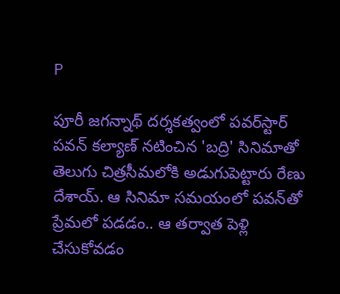P

పూరీ జగన్నాథ్ దర్శకత్వంలో పవర్‌స్టార్ పవన్ కల్యాణ్ నటించిన 'బద్రి' సినిమాతో తెలుగు చిత్రసీమలోకి అడుగుపెట్టారు రేణు దేశాయ్. ఆ సినిమా సమయంలో పవన్‌తో ప్రేమలో పడడం.. ఆ తర్వాత పెళ్లి చేసుకోవడం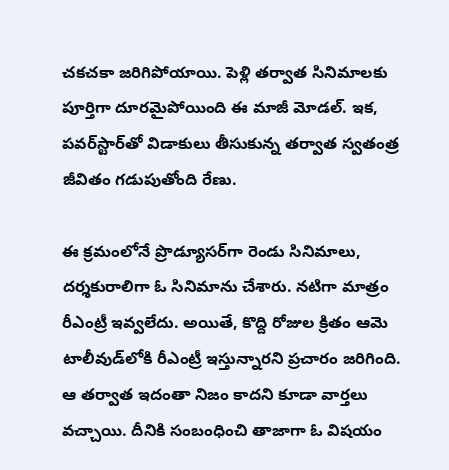చకచకా జరిగిపోయాయి. పెళ్లి తర్వాత సినిమాలకు పూర్తిగా దూరమైపోయింది ఈ మాజీ మోడల్. ఇక, పవర్‌స్టార్‌తో విడాకులు తీసుకున్న తర్వాత స్వతంత్ర జీవితం గడుపుతోంది రేణు.

ఈ క్రమంలోనే ప్రొడ్యూసర్‌గా రెండు సినిమాలు, దర్శకురాలిగా ఓ సినిమాను చేశారు. నటిగా మాత్రం రీఎంట్రీ ఇవ్వలేదు. అయితే, కొద్ది రోజుల క్రితం ఆమె టాలీవుడ్‌లోకి రీఎంట్రీ ఇస్తున్నారని ప్రచారం జరిగింది. ఆ తర్వాత ఇదంతా నిజం కాదని కూడా వార్తలు వచ్చాయి. దీనికి సంబంధించి తాజాగా ఓ విషయం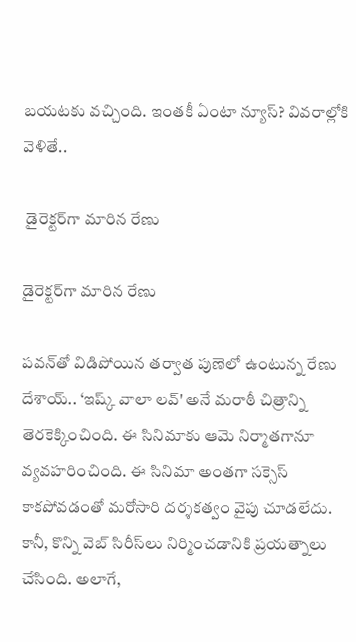బయటకు వచ్చింది. ఇంతకీ ఏంటా న్యూస్? వివరాల్లోకి వెళితే..

 డైరెక్టర్‌గా మారిన రేణు

డైరెక్టర్‌గా మారిన రేణు

పవన్‌తో విడిపోయిన తర్వాత పుణెలో ఉంటున్న రేణు దేశాయ్.. ‘ఇష్క్ వాలా లవ్' అనే మరాఠీ చిత్రాన్ని తెరకెక్కించింది. ఈ సినిమాకు ఆమె నిర్మాతగానూ వ్యవహరించింది. ఈ సినిమా అంతగా సక్సెస్ కాకపోవడంతో మరోసారి దర్శకత్వం వైపు చూడలేదు. కానీ, కొన్ని వెబ్ సిరీస్‌లు నిర్మించడానికి ప్రయత్నాలు చేసింది. అలాగే,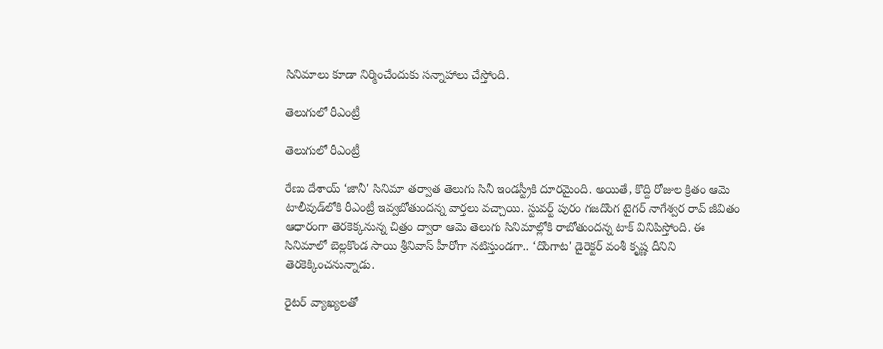సినిమాలు కూడా నిర్మించేందుకు సన్నాహాలు చేస్తోంది.

తెలుగులో రీఎంట్రీ

తెలుగులో రీఎంట్రీ

రేణు దేశాయ్ ‘జానీ' సినిమా తర్వాత తెలుగు సినీ ఇండస్ట్రీకి దూరమైంది. అయితే, కొద్ది రోజుల క్రితం ఆమె టాలీవుడ్‌లోకి రీఎంట్రీ ఇవ్వబోతుందన్న వార్తలు వచ్చాయి. స్టువర్ట్ పురం గజదొంగ టైగర్ నాగేశ్వర రావ్ జీవితం ఆధారంగా తెరకెక్కనున్న చిత్రం ద్వారా ఆమె తెలుగు సినిమాల్లోకి రాబోతుందన్న టాక్ వినిపిస్తోంది. ఈ సినిమాలో బెల్లకొండ సాయి శ్రీనివాస్ హీరోగా నటిస్తుండగా.. ‘దొంగాట' డైరెక్టర్ వంశీ కృష్ణ దీనిని తెరకెక్కించనున్నాడు.

రైటర్ వ్యాఖ్యలతో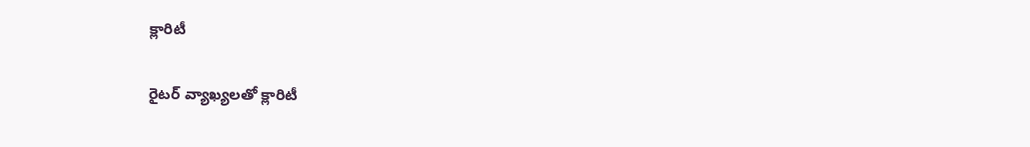క్లారిటీ

రైటర్ వ్యాఖ్యలతో క్లారిటీ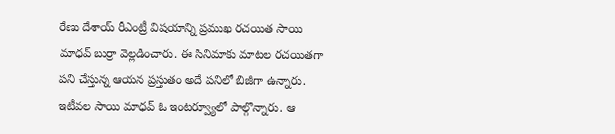రేణు దేశాయ్ రీఎంట్రీ విషయాన్ని ప్రముఖ రచయిత సాయి మాధవ్ బుర్రా వెల్లడించారు. ఈ సినిమాకు మాటల రచయితగా పని చేస్తున్న ఆయన ప్రస్తుతం అదే పనిలో బిజీగా ఉన్నారు. ఇటీవల సాయి మాధవ్ ఓ ఇంటర్వ్యూలో పాల్గొన్నారు. ఆ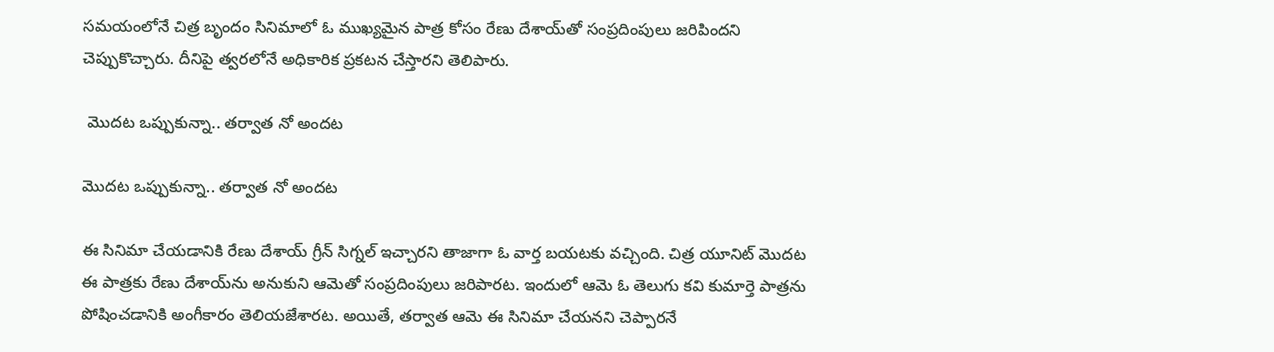సమయంలోనే చిత్ర బృందం సినిమాలో ఓ ముఖ్యమైన పాత్ర కోసం రేణు దేశాయ్‌తో సంప్రదింపులు జరిపిందని చెప్పుకొచ్చారు. దీనిపై త్వరలోనే అధికారిక ప్రకటన చేస్తారని తెలిపారు.

 మొదట ఒప్పుకున్నా.. తర్వాత నో అందట

మొదట ఒప్పుకున్నా.. తర్వాత నో అందట

ఈ సినిమా చేయడానికి రేణు దేశాయ్ గ్రీన్ సిగ్నల్ ఇచ్చారని తాజాగా ఓ వార్త బయటకు వచ్చింది. చిత్ర యూనిట్ మొదట ఈ పాత్రకు రేణు దేశాయ్‌ను అనుకుని ఆమెతో సంప్రదింపులు జరిపారట. ఇందులో ఆమె ఓ తెలుగు కవి కుమార్తె పాత్రను పోషించడానికి అంగీకారం తెలియజేశారట. అయితే, తర్వాత ఆమె ఈ సినిమా చేయనని చెప్పారనే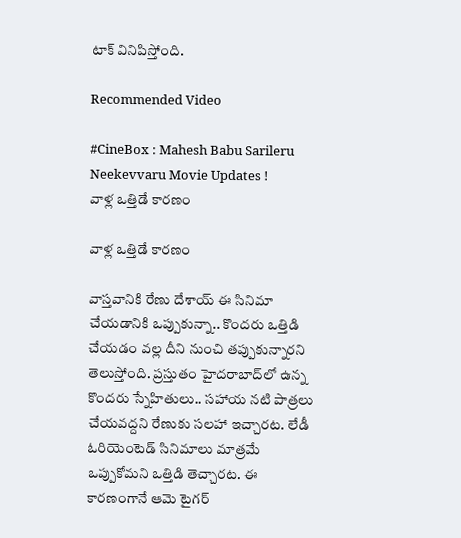టాక్ వినిపిస్తోంది.

Recommended Video

#CineBox : Mahesh Babu Sarileru Neekevvaru Movie Updates !
వాళ్ల ఒత్తిడే కారణం

వాళ్ల ఒత్తిడే కారణం

వాస్తవానికి రేణు దేశాయ్ ఈ సినిమా చేయడానికి ఒప్పుకున్నా.. కొందరు ఒత్తిడి చేయడం వల్ల దీని నుంచి తప్పుకున్నారని తెలుస్తోంది. ప్రస్తుతం హైదరాబాద్‌లో ఉన్న కొందరు స్నేహితులు.. సహాయ నటి పాత్రలు చేయవద్దని రేణుకు సలహా ఇచ్చారట. లేడీ ఓరియెంటెడ్ సినిమాలు మాత్రమే ఒప్పుకోమని ఒత్తిడి తెచ్చారట. ఈ కారణంగానే ఆమె టైగర్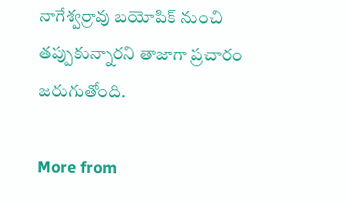నాగేశ్వర్రావు బయోపిక్ నుంచి తప్పుకున్నారని తాజాగా ప్రచారం జరుగుతోంది.

More from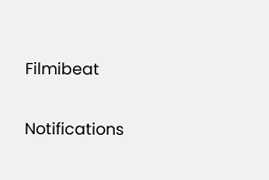Filmibeat

Notifications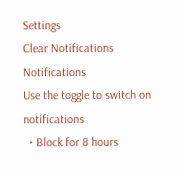Settings
Clear Notifications
Notifications
Use the toggle to switch on notifications
  • Block for 8 hours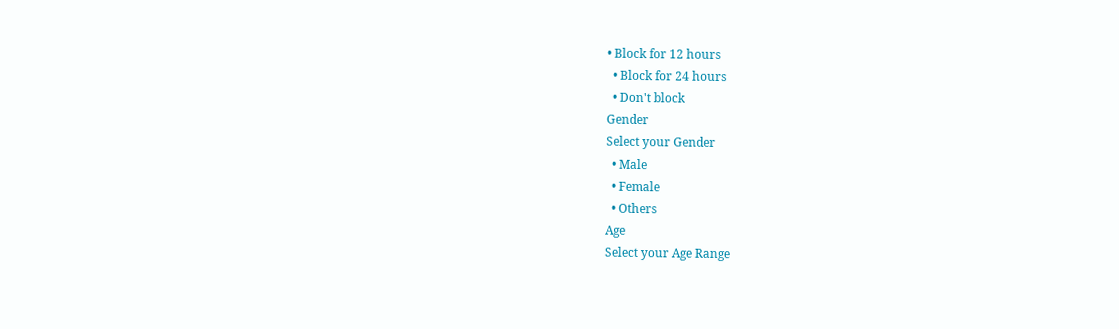• Block for 12 hours
  • Block for 24 hours
  • Don't block
Gender
Select your Gender
  • Male
  • Female
  • Others
Age
Select your Age Range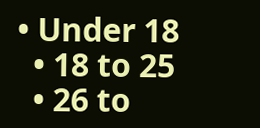• Under 18
  • 18 to 25
  • 26 to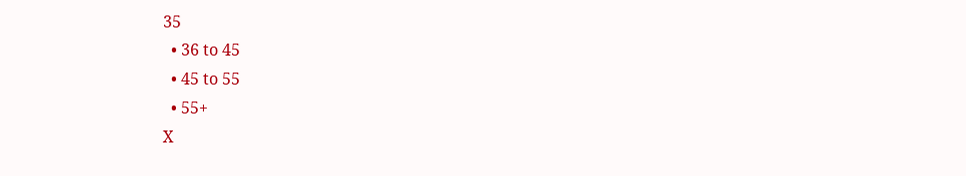35
  • 36 to 45
  • 45 to 55
  • 55+
X